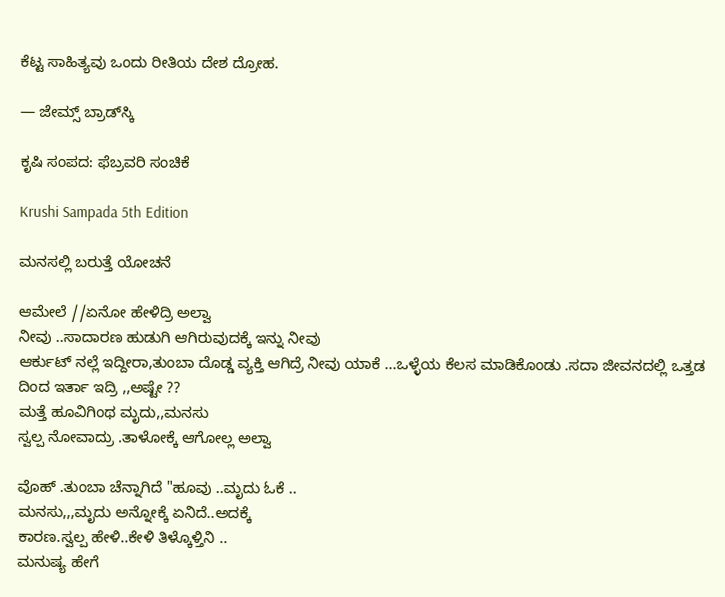ಕೆಟ್ಟ ಸಾಹಿತ್ಯವು ಒಂದು ರೀತಿಯ ದೇಶ ದ್ರೋಹ.

— ಜೇಮ್ಸ್ ಬ್ರಾಡ್‌ಸ್ಕಿ

ಕೃಷಿ ಸಂಪದ: ಫೆಬ್ರವರಿ ಸಂಚಿಕೆ

Krushi Sampada 5th Edition

ಮನಸಲ್ಲಿ ಬರುತ್ತೆ ಯೋಚನೆ

ಆಮೇಲೆ //ಏನೋ ಹೇಳಿದ್ರಿ ಅಲ್ವಾ
ನೀವು ..ಸಾದಾರಣ ಹುಡುಗಿ ಆಗಿರುವುದಕ್ಕೆ ಇನ್ನು ನೀವು
ಆರ್ಕುಟ್ ನಲ್ಲೆ ಇದ್ದೀರಾ,ತುಂಬಾ ದೊಡ್ಡ ವ್ಯಕ್ತಿ ಆಗಿದ್ರೆ ನೀವು ಯಾಕೆ ...ಒಳ್ಳೆಯ ಕೆಲಸ ಮಾಡಿಕೊಂಡು .ಸದಾ ಜೀವನದಲ್ಲಿ ಒತ್ತಡ ದಿಂದ ಇರ್ತಾ ಇದ್ರಿ ,,ಅಷ್ಟೇ ??
ಮತ್ತೆ ಹೂವಿಗಿಂಥ ಮೃದು,,ಮನಸು
ಸ್ವಲ್ಪ ನೋವಾದ್ರು .ತಾಳೋಕ್ಕೆ ಆಗೋಲ್ಲ ಅಲ್ವಾ

ವೊಹ್ .ತುಂಬಾ ಚೆನ್ನಾಗಿದೆ "ಹೂವು ..ಮೃದು ಓಕೆ ..
ಮನಸು,,,ಮೃದು ಅನ್ನೋಕ್ಕೆ ಏನಿದೆ..ಅದಕ್ಕೆ
ಕಾರಣ.ಸ್ವಲ್ಪ ಹೇಳಿ..ಕೇಳಿ ತಿಳ್ಕೊಳ್ತಿನಿ ..
ಮನುಷ್ಯ ಹೇಗೆ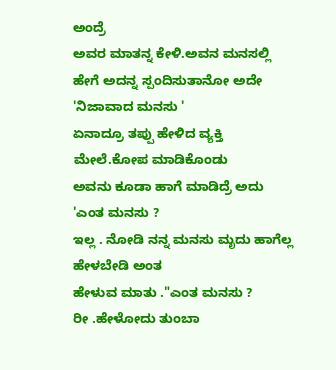ಅಂದ್ರೆ
ಅವರ ಮಾತನ್ನ ಕೇಳಿ.ಅವನ ಮನಸಲ್ಲಿ
ಹೇಗೆ ಅದನ್ನ ಸ್ಪಂದಿಸುತಾನೋ ಅದೇ 'ನಿಜಾವಾದ ಮನಸು '
ಏನಾದ್ರೂ ತಪ್ಪು ಹೇಳಿದ ವ್ಯಕ್ತಿ ಮೇಲೆ.ಕೋಪ ಮಾಡಿಕೊಂಡು
ಅವನು ಕೂಡಾ ಹಾಗೆ ಮಾಡಿದ್ರೆ ಅದು 'ಎಂತ ಮನಸು ?
ಇಲ್ಲ . ನೋಡಿ ನನ್ನ ಮನಸು ಮೃದು ಹಾಗೆಲ್ಲ ಹೇಳಬೇಡಿ ಅಂತ
ಹೇಳುವ ಮಾತು ."ಎಂತ ಮನಸು ?
ರೀ .ಹೇಳೋದು ತುಂಬಾ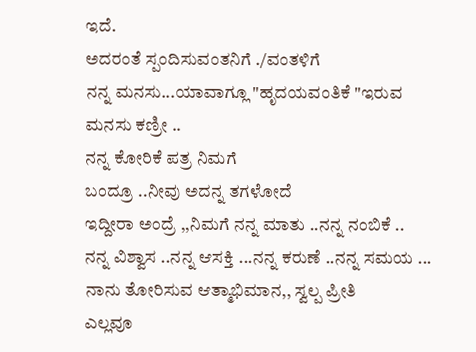ಇದೆ.
ಅದರಂತೆ ಸ್ಪಂದಿಸುವಂತನಿಗೆ ./ವಂತಳಿಗೆ
ನನ್ನ ಮನಸು...ಯಾವಾಗ್ಲೂ "ಹೃದಯವಂತಿಕೆ "ಇರುವ
ಮನಸು ಕಣ್ರೀ ..
ನನ್ನ ಕೋರಿಕೆ ಪತ್ರ ನಿಮಗೆ
ಬಂದ್ರೂ ..ನೀವು ಅದನ್ನ ತಗಳೋದೆ
ಇದ್ದೀರಾ ಅಂದ್ರೆ ,,ನಿಮಗೆ ನನ್ನ ಮಾತು ..ನನ್ನ ನಂಬಿಕೆ ..
ನನ್ನ ವಿಶ್ವಾಸ ..ನನ್ನ ಆಸಕ್ತಿ ...ನನ್ನ ಕರುಣೆ ..ನನ್ನ ಸಮಯ ...
ನಾನು ತೋರಿಸುವ ಆತ್ಮಾಭಿಮಾನ,, ಸ್ವಲ್ಪ ಪ್ರೀತಿ
ಎಲ್ಲವೂ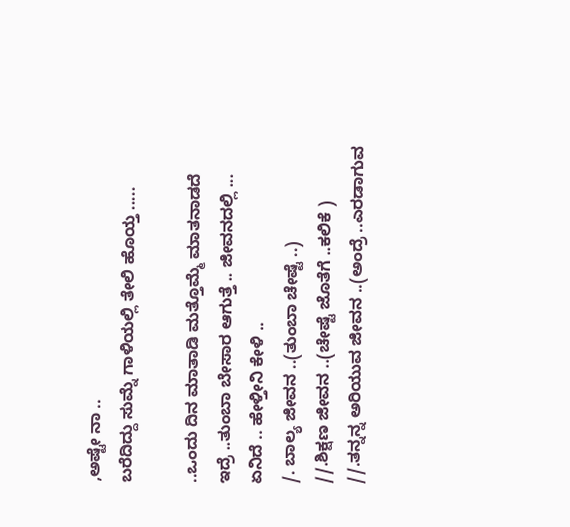,ಅಷ್ಟೇ ನಾ ..
ಬರೆದಿದ್ದು ಸುಮ್ನೆ ಗಾಳಿಯಲ್ಲಿ ತೇಲಿ ಹೊಯ್ತ .....

..ಒಂದು ದಿನ ಮಾತಾಡಿ ಮತ್ತೊಮ್ಮೆ ಮಾತನಾಡದೆ
ಇದ್ರೆ ..ತುಂಬಾ ಬೇಸಾರ ಆಗುತ್ತೆ .. ಜೀವನದಲ್ಲಿ ...
ಏನಿದೆ .. ಹೇಳ್ತೀನಿ ಕೇಳಿ ..
/. ಬಾಲ್ಯ ಜೀವನ ..(ತುಂಬಾ ಚೇಷ್ಟೆ ..)
//.ಶಿಕ್ಷಣ ಜೀವನ ..(ಚೇಷ್ಟೆ ಜೊತೆಗೆ ..ಕಲಿಕೆ )
//.ತನ್ನನ್ನ ಅರಿಯುವ ಜೀವನ ..(ಅಂದ್ರೆ ..ಎರಡಾಗುವ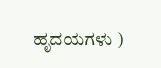ಹೃದಯಗಳು )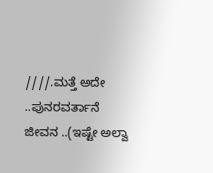////.ಮತ್ತೆ ಅದೇ ..ಪುನರವರ್ತಾನೆ ಜೀವನ ..(ಇಷ್ಟೇ ಅಲ್ವಾ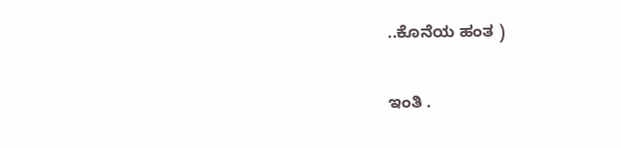..ಕೊನೆಯ ಹಂತ )

ಇಂತಿ .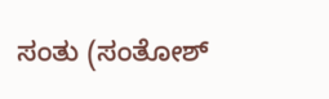ಸಂತು (ಸಂತೋಶ್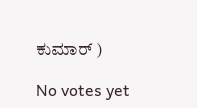ಕುಮಾರ್ )

No votes yet